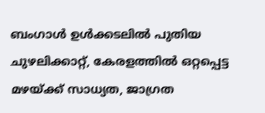ബംഗാൾ ഉൾക്കടലിൽ പുതിയ ചുഴലിക്കാറ്റ്, കേരളത്തിൽ ഒറ്റപ്പെട്ട മഴയ്ക്ക് സാധ്യത, ജാഗ്രത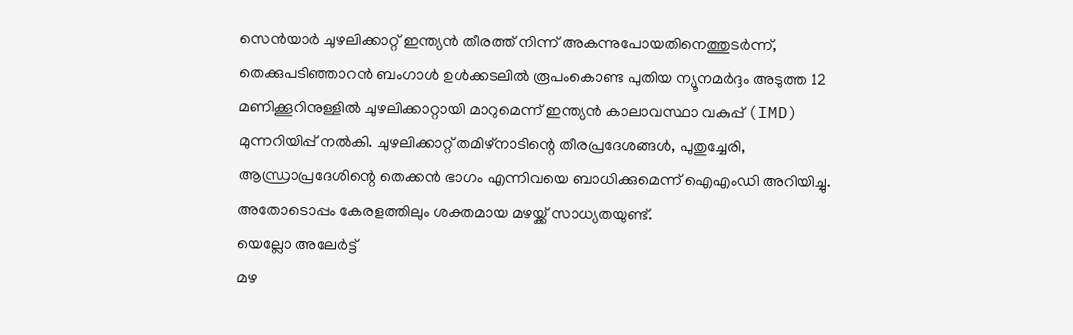സെൻയാർ ചുഴലിക്കാറ്റ് ഇന്ത്യൻ തീരത്ത് നിന്ന് അകന്നുപോയതിനെത്തുടർന്ന്, തെക്കുപടിഞ്ഞാറൻ ബംഗാൾ ഉൾക്കടലിൽ രൂപംകൊണ്ട പുതിയ ന്യൂനമർദ്ദം അടുത്ത 12 മണിക്കൂറിനുള്ളിൽ ചുഴലിക്കാറ്റായി മാറുമെന്ന് ഇന്ത്യൻ കാലാവസ്ഥാ വകുപ്പ് (IMD) മുന്നറിയിപ്പ് നൽകി. ചുഴലിക്കാറ്റ് തമിഴ്നാടിന്റെ തീരപ്രദേശങ്ങൾ, പുതുച്ചേരി, ആന്ധ്രാപ്രദേശിന്റെ തെക്കൻ ഭാഗം എന്നിവയെ ബാധിക്കുമെന്ന് ഐഎംഡി അറിയിച്ചു. അതോടൊപ്പം കേരളത്തിലും ശക്തമായ മഴയ്ക്ക് സാധ്യതയുണ്ട്.
യെല്ലോ അലേർട്ട്
മഴ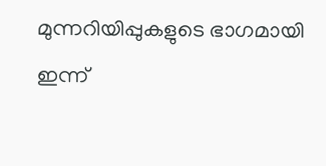മുന്നറിയിപ്പുകളുടെ ഭാഗമായി ഇന്ന്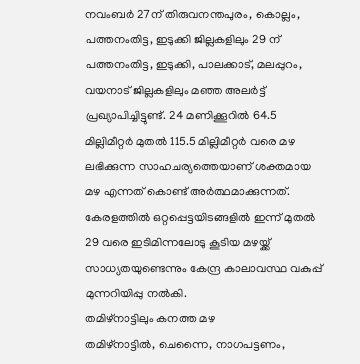നവംബർ 27ന് തിരുവനന്തപുരം, കൊല്ലം, പത്തനംതിട്ട, ഇടുക്കി ജില്ലകളിലും 29 ന് പത്തനംതിട്ട, ഇടുക്കി, പാലക്കാട്, മലപ്പുറം, വയനാട് ജില്ലകളിലും മഞ്ഞ അലർട്ട് പ്രഖ്യാപിച്ചിട്ടുണ്ട്. 24 മണിക്കൂറിൽ 64.5 മില്ലിമീറ്റർ മുതൽ 115.5 മില്ലിമീറ്റർ വരെ മഴ ലഭിക്കുന്ന സാഹചര്യത്തെയാണ് ശക്തമായ മഴ എന്നത് കൊണ്ട് അർത്ഥമാക്കുന്നത്. കേരളത്തിൽ ഒറ്റപ്പെട്ടയിടങ്ങളിൽ ഇന്ന് മുതൽ 29 വരെ ഇടിമിന്നലോടു കൂടിയ മഴയ്ക്ക് സാധ്യതയുണ്ടെന്നും കേന്ദ്ര കാലാവസ്ഥ വകുപ്പ് മുന്നറിയിപ്പു നൽകി.
തമിഴ്നാട്ടിലും കനത്ത മഴ
തമിഴ്നാട്ടിൽ, ചെന്നൈ, നാഗപട്ടണം,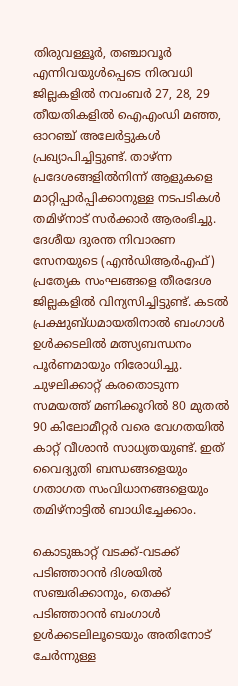തിരുവള്ളൂർ, തഞ്ചാവൂർ എന്നിവയുൾപ്പെടെ നിരവധി ജില്ലകളിൽ നവംബർ 27, 28, 29 തീയതികളിൽ ഐഎംഡി മഞ്ഞ, ഓറഞ്ച് അലേർട്ടുകൾ പ്രഖ്യാപിച്ചിട്ടുണ്ട്. താഴ്ന്ന പ്രദേശങ്ങളിൽനിന്ന് ആളുകളെ മാറ്റിപ്പാർപ്പിക്കാനുള്ള നടപടികൾ തമിഴ്നാട് സർക്കാർ ആരംഭിച്ചു. ദേശീയ ദുരന്ത നിവാരണ സേനയുടെ (എൻഡിആർഎഫ്) പ്രത്യേക സംഘങ്ങളെ തീരദേശ ജില്ലകളിൽ വിന്യസിച്ചിട്ടുണ്ട്. കടൽ പ്രക്ഷുബ്ധമായതിനാൽ ബംഗാൾ ഉൾക്കടലിൽ മത്സ്യബന്ധനം പൂർണമായും നിരോധിച്ചു. ചുഴലിക്കാറ്റ് കരതൊടുന്ന സമയത്ത് മണിക്കൂറിൽ 80 മുതൽ 90 കിലോമീറ്റർ വരെ വേഗതയിൽ കാറ്റ് വീശാൻ സാധ്യതയുണ്ട്. ഇത് വൈദ്യുതി ബന്ധങ്ങളെയും ഗതാഗത സംവിധാനങ്ങളെയും തമിഴ്നാട്ടിൽ ബാധിച്ചേക്കാം.

കൊടുങ്കാറ്റ് വടക്ക്-വടക്ക് പടിഞ്ഞാറൻ ദിശയിൽ സഞ്ചരിക്കാനും, തെക്ക് പടിഞ്ഞാറൻ ബംഗാൾ ഉൾക്കടലിലൂടെയും അതിനോട് ചേർന്നുള്ള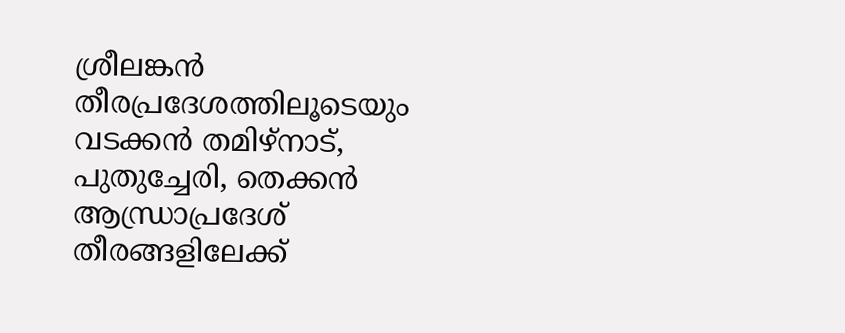ശ്രീലങ്കൻ തീരപ്രദേശത്തിലൂടെയും വടക്കൻ തമിഴ്നാട്, പുതുച്ചേരി, തെക്കൻ ആന്ധ്രാപ്രദേശ് തീരങ്ങളിലേക്ക്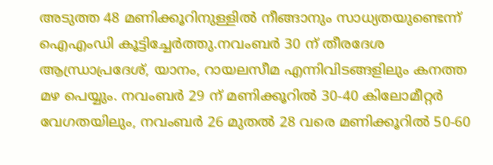അടുത്ത 48 മണിക്കൂറിനുള്ളിൽ നീങ്ങാനും സാധ്യതയുണ്ടെന്ന് ഐഎംഡി കൂട്ടിച്ചേർത്തു.നവംബർ 30 ന് തീരദേശ ആന്ധ്രാപ്രദേശ്, യാനം, റായലസീമ എന്നിവിടങ്ങളിലും കനത്ത മഴ പെയ്യും. നവംബർ 29 ന് മണിക്കൂറിൽ 30-40 കിലോമീറ്റർ വേഗതയിലും, നവംബർ 26 മുതൽ 28 വരെ മണിക്കൂറിൽ 50-60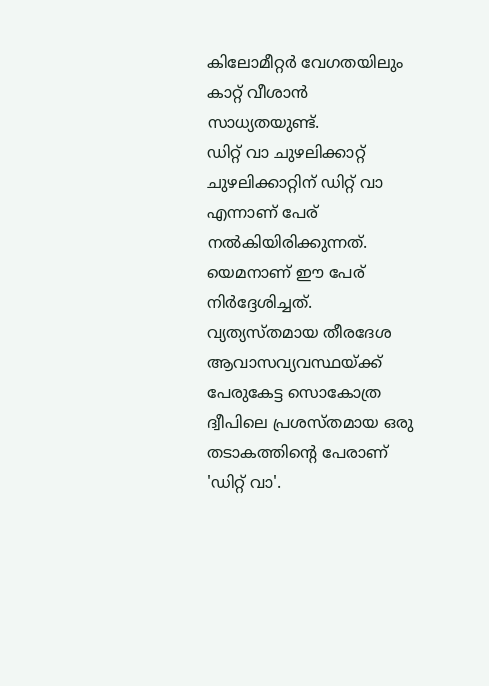കിലോമീറ്റർ വേഗതയിലും കാറ്റ് വീശാൻ സാധ്യതയുണ്ട്.
ഡിറ്റ് വാ ചുഴലിക്കാറ്റ്
ചുഴലിക്കാറ്റിന് ഡിറ്റ് വാ എന്നാണ് പേര് നൽകിയിരിക്കുന്നത്. യെമനാണ് ഈ പേര് നിർദ്ദേശിച്ചത്. വ്യത്യസ്തമായ തീരദേശ ആവാസവ്യവസ്ഥയ്ക്ക് പേരുകേട്ട സൊകോത്ര ദ്വീപിലെ പ്രശസ്തമായ ഒരു തടാകത്തിന്റെ പേരാണ് 'ഡിറ്റ് വാ'.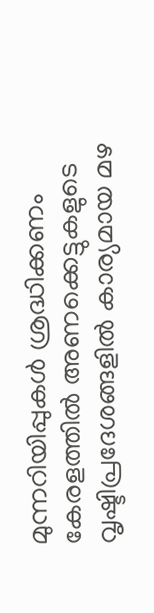മുന്നറിയിപ്പുകൾ ശ്രദ്ധിക്കണം
കേരളത്തിൽ അണക്കെട്ടുകളുടെ വൃഷ്ടിപ്രദേശങ്ങളിൽ കാര്യമായ മഴ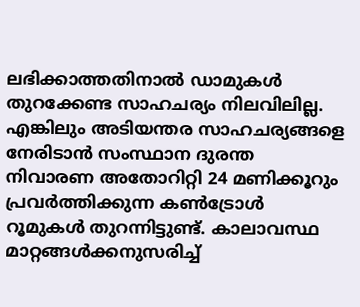ലഭിക്കാത്തതിനാൽ ഡാമുകൾ തുറക്കേണ്ട സാഹചര്യം നിലവിലില്ല. എങ്കിലും അടിയന്തര സാഹചര്യങ്ങളെ നേരിടാൻ സംസ്ഥാന ദുരന്ത നിവാരണ അതോറിറ്റി 24 മണിക്കൂറും പ്രവർത്തിക്കുന്ന കൺട്രോൾ റൂമുകൾ തുറന്നിട്ടുണ്ട്. കാലാവസ്ഥ മാറ്റങ്ങൾക്കനുസരിച്ച്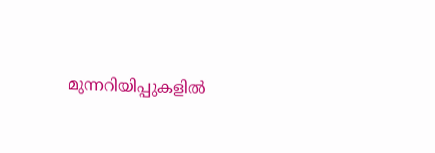മുന്നറിയിപ്പുകളിൽ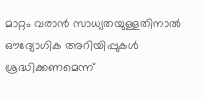മാറ്റം വരാൻ സാധ്യതയുള്ളതിനാൽ ഔദ്യോഗിക അറിയിപ്പുകൾ ശ്രദ്ധിക്കണമെന്ന്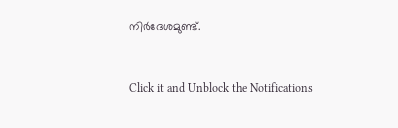നിർദേശമുണ്ട്.


Click it and Unblock the Notifications